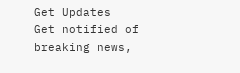Get Updates
Get notified of breaking news,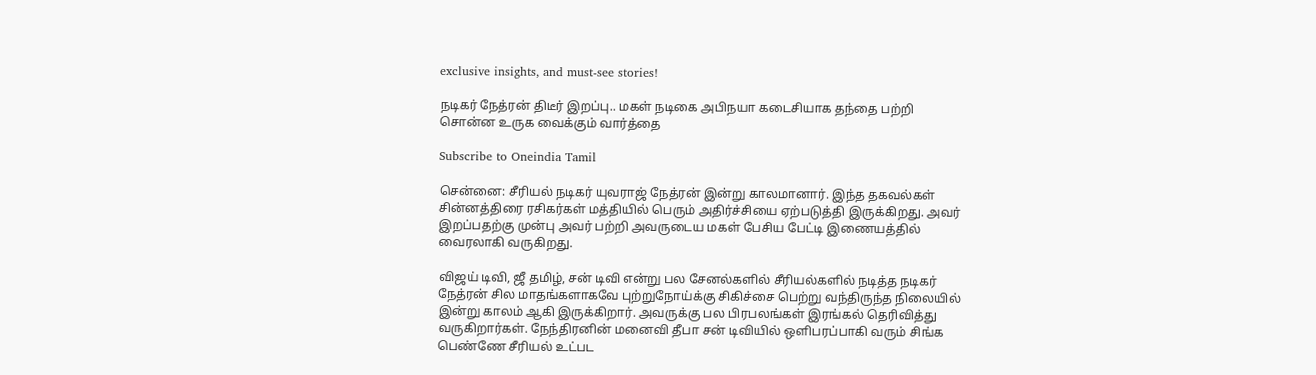exclusive insights, and must-see stories!

நடிகர் நேத்ரன் திடீர் இறப்பு.. மகள் நடிகை அபிநயா கடைசியாக தந்தை பற்றி சொன்ன உருக வைக்கும் வார்த்தை

Subscribe to Oneindia Tamil

சென்னை: சீரியல் நடிகர் யுவராஜ் நேத்ரன் இன்று காலமானார். இந்த தகவல்கள் சின்னத்திரை ரசிகர்கள் மத்தியில் பெரும் அதிர்ச்சியை ஏற்படுத்தி இருக்கிறது. அவர் இறப்பதற்கு முன்பு அவர் பற்றி அவருடைய மகள் பேசிய பேட்டி இணையத்தில் வைரலாகி வருகிறது.

விஜய் டிவி, ஜீ தமிழ், சன் டிவி என்று பல சேனல்களில் சீரியல்களில் நடித்த நடிகர் நேத்ரன் சில மாதங்களாகவே புற்றுநோய்க்கு சிகிச்சை பெற்று வந்திருந்த நிலையில் இன்று காலம் ஆகி இருக்கிறார். அவருக்கு பல பிரபலங்கள் இரங்கல் தெரிவித்து வருகிறார்கள். நேந்திரனின் மனைவி தீபா சன் டிவியில் ஒளிபரப்பாகி வரும் சிங்க பெண்ணே சீரியல் உட்பட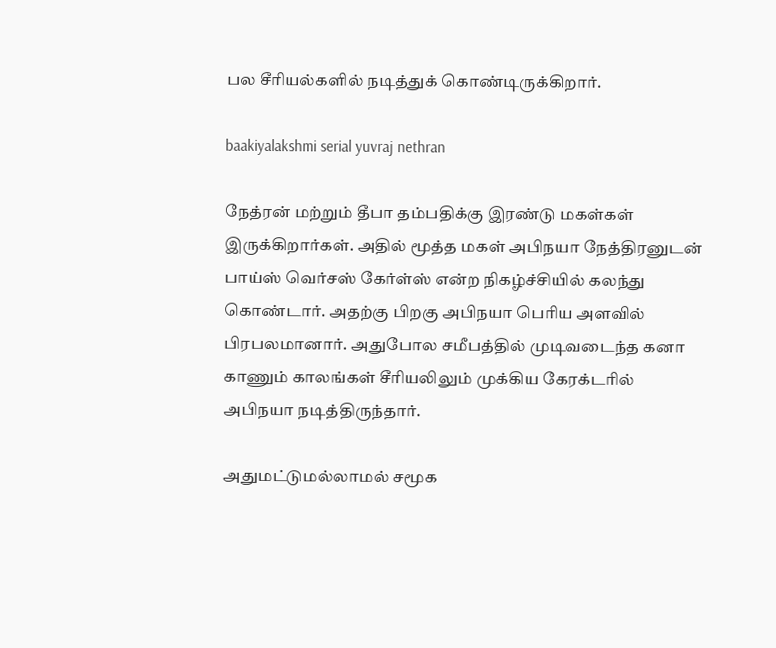பல சீரியல்களில் நடித்துக் கொண்டிருக்கிறார்.

baakiyalakshmi serial yuvraj nethran

நேத்ரன் மற்றும் தீபா தம்பதிக்கு இரண்டு மகள்கள் இருக்கிறார்கள். அதில் மூத்த மகள் அபிநயா நேத்திரனுடன் பாய்ஸ் வெர்சஸ் கேர்ள்ஸ் என்ற நிகழ்ச்சியில் கலந்து கொண்டார். அதற்கு பிறகு அபிநயா பெரிய அளவில் பிரபலமானார். அதுபோல சமீபத்தில் முடிவடைந்த கனா காணும் காலங்கள் சீரியலிலும் முக்கிய கேரக்டரில் அபிநயா நடித்திருந்தார்.

அதுமட்டுமல்லாமல் சமூக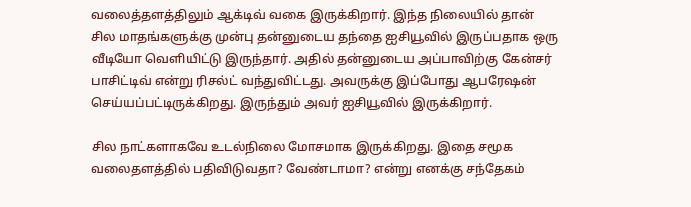வலைத்தளத்திலும் ஆக்டிவ் வகை இருக்கிறார். இந்த நிலையில் தான் சில மாதங்களுக்கு முன்பு தன்னுடைய தந்தை ஐசியூவில் இருப்பதாக ஒரு வீடியோ வெளியிட்டு இருந்தார். அதில் தன்னுடைய அப்பாவிற்கு கேன்சர் பாசிட்டிவ் என்று ரிசல்ட் வந்துவிட்டது. அவருக்கு இப்போது ஆபரேஷன் செய்யப்பட்டிருக்கிறது. இருந்தும் அவர் ஐசியூவில் இருக்கிறார்.

சில நாட்களாகவே உடல்நிலை மோசமாக இருக்கிறது. இதை சமூக வலைதளத்தில் பதிவிடுவதா? வேண்டாமா? என்று எனக்கு சந்தேகம்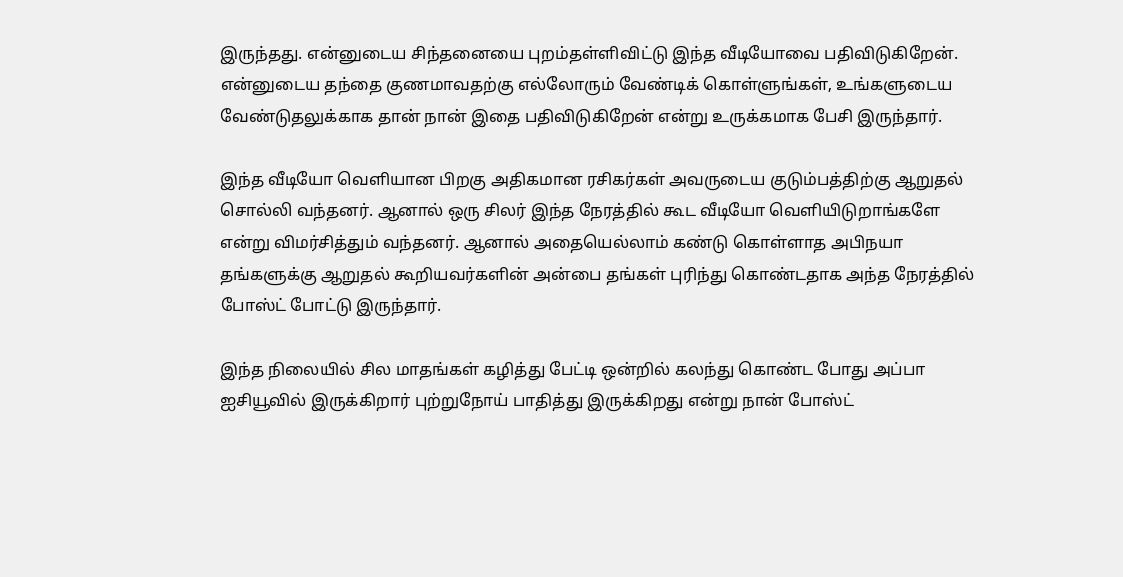இருந்தது. என்னுடைய சிந்தனையை புறம்தள்ளிவிட்டு இந்த வீடியோவை பதிவிடுகிறேன். என்னுடைய தந்தை குணமாவதற்கு எல்லோரும் வேண்டிக் கொள்ளுங்கள், உங்களுடைய வேண்டுதலுக்காக தான் நான் இதை பதிவிடுகிறேன் என்று உருக்கமாக பேசி இருந்தார்.

இந்த வீடியோ வெளியான பிறகு அதிகமான ரசிகர்கள் அவருடைய குடும்பத்திற்கு ஆறுதல் சொல்லி வந்தனர். ஆனால் ஒரு சிலர் இந்த நேரத்தில் கூட வீடியோ வெளியிடுறாங்களே என்று விமர்சித்தும் வந்தனர். ஆனால் அதையெல்லாம் கண்டு கொள்ளாத அபிநயா தங்களுக்கு ஆறுதல் கூறியவர்களின் அன்பை தங்கள் புரிந்து கொண்டதாக அந்த நேரத்தில் போஸ்ட் போட்டு இருந்தார்.

இந்த நிலையில் சில மாதங்கள் கழித்து பேட்டி ஒன்றில் கலந்து கொண்ட போது அப்பா ஐசியூவில் இருக்கிறார் புற்றுநோய் பாதித்து இருக்கிறது என்று நான் போஸ்ட்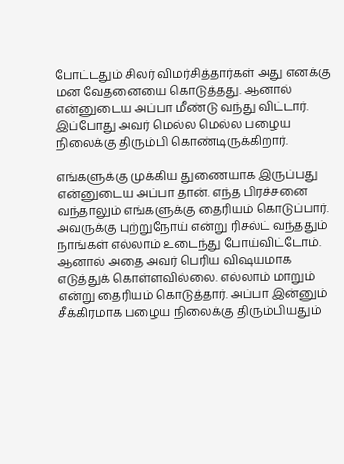போட்டதும் சிலர் விமர்சித்தார்கள் அது எனக்கு மன வேதனையை கொடுத்தது. ஆனால் என்னுடைய அப்பா மீண்டு வந்து விட்டார். இப்போது அவர் மெல்ல மெல்ல பழைய நிலைக்கு திரும்பி கொண்டிருக்கிறார்.

எங்களுக்கு முக்கிய துணையாக இருப்பது என்னுடைய அப்பா தான். எந்த பிரச்சனை வந்தாலும் எங்களுக்கு தைரியம் கொடுப்பார். அவருக்கு புற்றுநோய் என்று ரிசல்ட் வந்ததும் நாங்கள் எல்லாம் உடைந்து போய்விட்டோம். ஆனால் அதை அவர் பெரிய விஷயமாக எடுத்துக் கொள்ளவில்லை. எல்லாம் மாறும் என்று தைரியம் கொடுத்தார். அப்பா இன்னும் சீக்கிரமாக பழைய நிலைக்கு திரும்பியதும்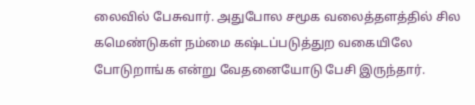லைவில் பேசுவார். அதுபோல சமூக வலைத்தளத்தில் சில கமெண்டுகள் நம்மை கஷ்டப்படுத்துற வகையிலே போடுறாங்க என்று வேதனையோடு பேசி இருந்தார்.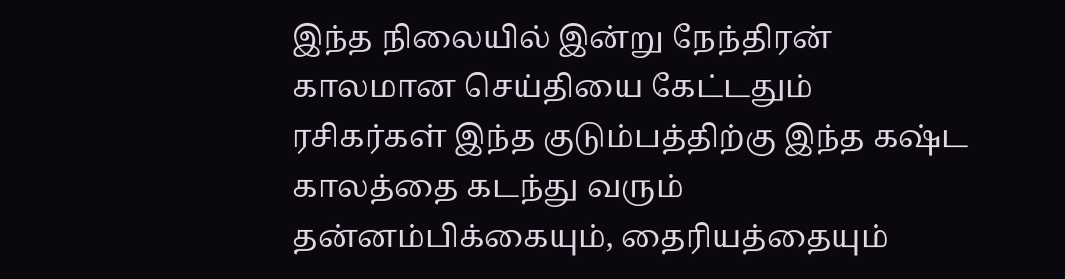இந்த நிலையில் இன்று நேந்திரன் காலமான செய்தியை கேட்டதும் ரசிகர்கள் இந்த குடும்பத்திற்கு இந்த கஷ்ட காலத்தை கடந்து வரும் தன்னம்பிக்கையும், தைரியத்தையும்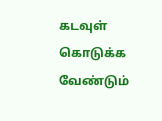கடவுள் கொடுக்க வேண்டும்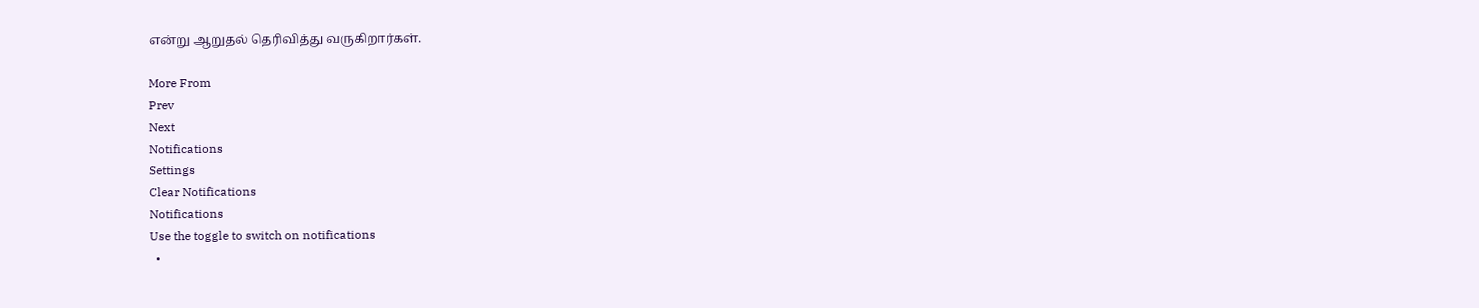என்று ஆறுதல் தெரிவித்து வருகிறார்கள்.

More From
Prev
Next
Notifications
Settings
Clear Notifications
Notifications
Use the toggle to switch on notifications
  •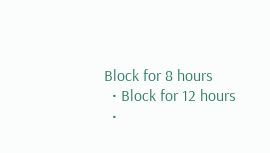Block for 8 hours
  • Block for 12 hours
  •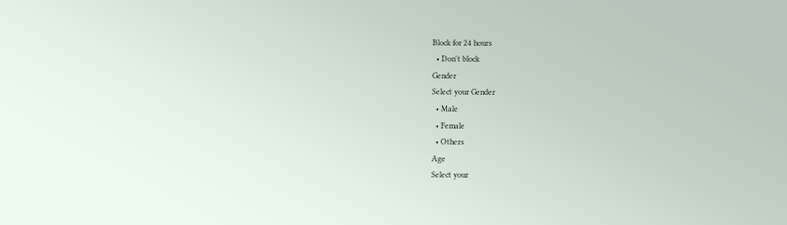Block for 24 hours
  • Don't block
Gender
Select your Gender
  • Male
  • Female
  • Others
Age
Select your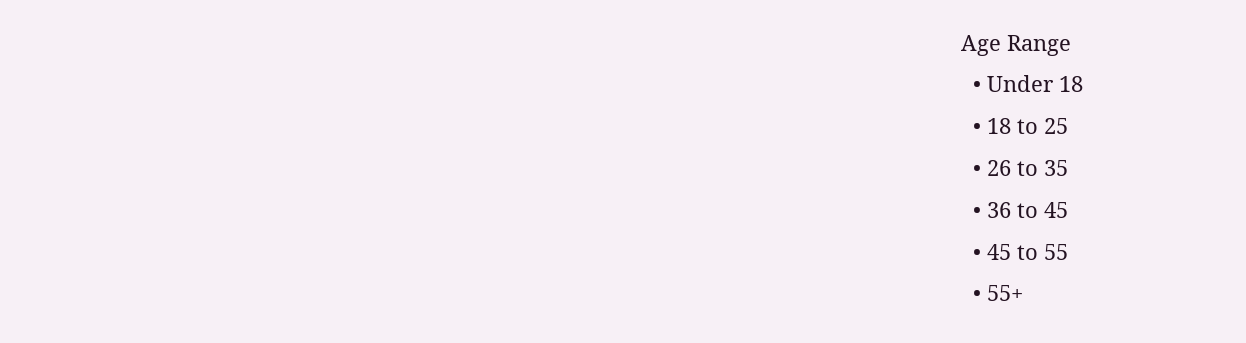Age Range
  • Under 18
  • 18 to 25
  • 26 to 35
  • 36 to 45
  • 45 to 55
  • 55+